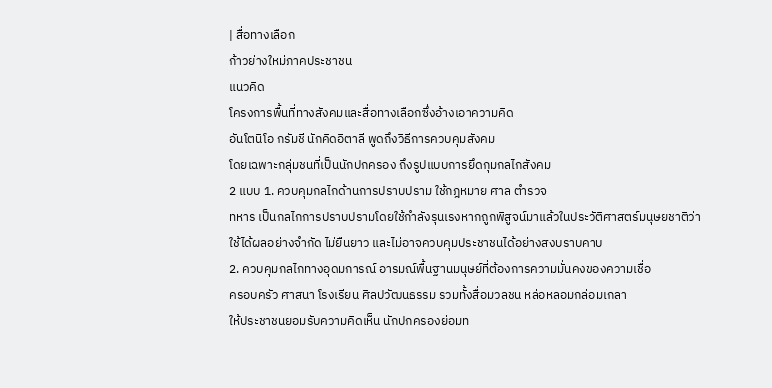| สื่อทางเลือก
ก้าวย่างใหม่ภาคประชาชน
แนวคิด
โครงการพื้นที่ทางสังคมและสื่อทางเลือกซึ่งอ้างเอาความคิด
อันโตนิโอ กรัมชี นักคิดอิตาลี พูดถึงวิธีการควบคุมสังคม
โดยเฉพาะกลุ่มชนที่เป็นนักปกครอง ถึงรูปแบบการยึดกุมกลไกสังคม
2 แบบ 1. ควบคุมกลไกด้านการปราบปราม ใช้กฎหมาย ศาล ตำรวจ
ทหาร เป็นกลไกการปราบปรามโดยใช้กำลังรุนเรงหากถูกพิสูจน์มาแล้วในประวัติศาสตร์มนุษยชาติว่า
ใช้ได้ผลอย่างจำกัด ไม่ยืนยาว และไม่อาจควบคุมประชาชนได้อย่างสงบราบคาบ
2. ควบคุมกลไกทางอุดมการณ์ อารมณ์พื้นฐานมนุษย์ที่ต้องการความมั่นคงของความเชื่อ
ครอบครัว ศาสนา โรงเรียน ศิลปวัฒนธรรม รวมทั้งสื่อมวลชน หล่อหลอมกล่อมเกลา
ให้ประชาชนยอมรับความคิดเห็น นักปกครองย่อมท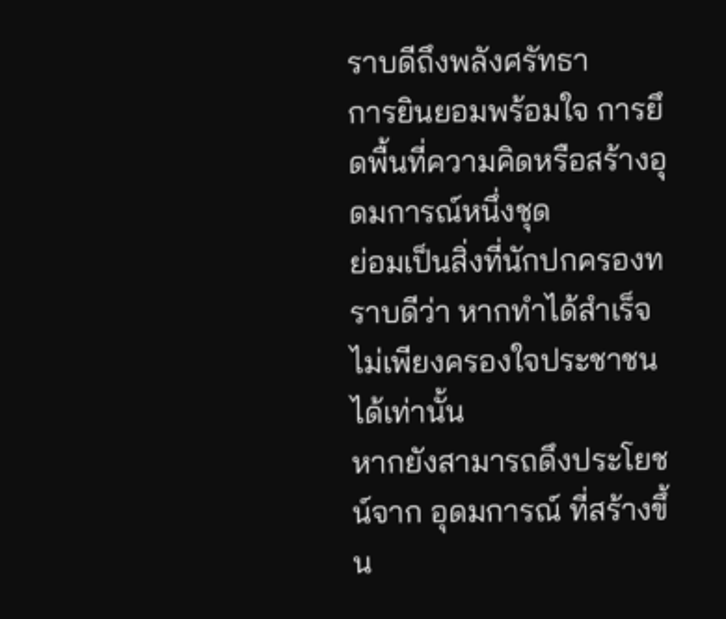ราบดีถึงพลังศรัทธา
การยินยอมพร้อมใจ การยึดพื้นที่ความคิดหรือสร้างอุดมการณ์หนึ่งชุด
ย่อมเป็นสิ่งที่นักปกครองทราบดีว่า หากทำได้สำเร็จไม่เพียงครองใจประชาชนได้เท่านั้น
หากยังสามารถดึงประโยชน์จาก อุดมการณ์ ที่สร้างขึ้น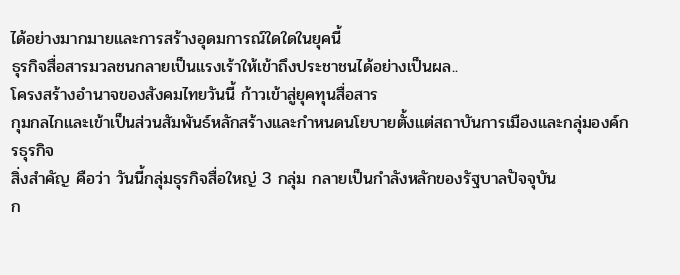ได้อย่างมากมายและการสร้างอุดมการณ์ใดใดในยุคนี้
ธุรกิจสื่อสารมวลชนกลายเป็นแรงเร้าให้เข้าถึงประชาชนได้อย่างเป็นผล..
โครงสร้างอำนาจของสังคมไทยวันนี้ ก้าวเข้าสู่ยุคทุนสื่อสาร
กุมกลไกและเข้าเป็นส่วนสัมพันธ์หลักสร้างและกำหนดนโยบายตั้งแต่สถาบันการเมืองและกลุ่มองค์กรธุรกิจ
สิ่งสำคัญ คือว่า วันนี้กลุ่มธุรกิจสื่อใหญ่ 3 กลุ่ม กลายเป็นกำลังหลักของรัฐบาลปัจจุบัน
ก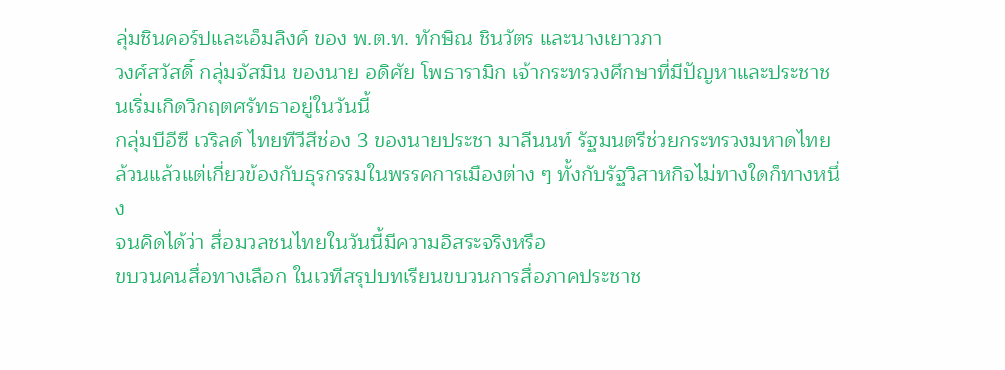ลุ่มชินคอร์ปและเอ็มลิงค์ ของ พ.ต.ท. ทักษิณ ชินวัตร และนางเยาวภา
วงศ์สวัสดิ์ กลุ่มจัสมิน ของนาย อดิศัย โพธารามิก เจ้ากระทรวงศึกษาที่มีปัญหาและประชาชนเริ่มเกิดวิกฤตศรัทธาอยู่ในวันนี้
กลุ่มบีอีซี เวริลด์ ไทยทีวีสีช่อง 3 ของนายประชา มาลีนนท์ รัฐมนตรีช่วยกระทรวงมหาดไทย
ล้วนแล้วแต่เกี่ยวข้องกับธุรกรรมในพรรคการเมืองต่าง ๆ ทั้งกับรัฐวิสาหกิจไม่ทางใดก็ทางหนึ่ง
จนคิดได้ว่า สื่อมวลชนไทยในวันนี้มีความอิสระจริงหรือ
ขบวนคนสื่อทางเลือก ในเวทีสรุปบทเรียนขบวนการสื่อภาคประชาช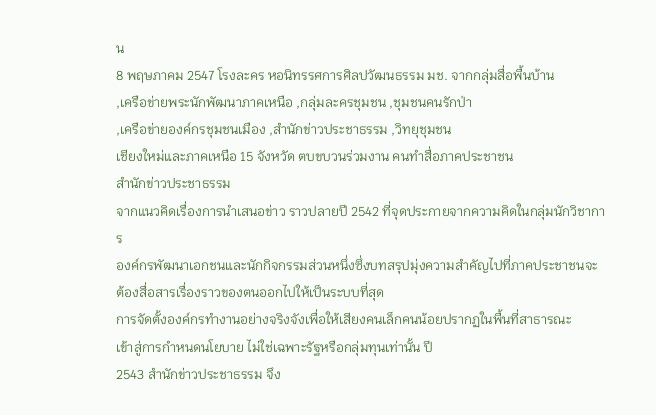น
8 พฤษภาคม 2547 โรงละคร หอนิทรรศการศิลปวัฒนธรรม มช. จากกลุ่มสื่อพื้นบ้าน
,เครือข่ายพระนักพัฒนาภาคเหนือ ,กลุ่มละครชุมชน ,ชุมชนคนรักป่า
,เครือข่ายองค์กรชุมชนเมือง ,สำนักข่าวประชาธรรม ,วิทยุชุมชน
เชียงใหม่และภาคเหนือ 15 จังหวัด ตบขบวนร่วมงาน คนทำสื่อภาคประชาชน
สำนักข่าวประชาธรรม
จากแนวคิดเรื่องการนำเสนอข่าว ราวปลายปี 2542 ที่จุดประกายจากความคิดในกลุ่มนักวิชาการ
องค์กรพัฒนาเอกชนและนักกิจกรรมส่วนหนึ่งซึ่งบทสรุปมุ่งความสำคัญไปที่ภาคประชาชนจะต้องสื่อสารเรื่องราวของตนออกไปให้เป็นระบบที่สุด
การจัดตั้งองค์กรทำงานอย่างจริงจังเพื่อให้เสียงคนเล็กคนน้อยปรากฏในพื้นที่สาธารณะ
เข้าสู่การกำหนดนโยบาย ไม่ใช่เฉพาะรัฐหรือกลุ่มทุนเท่านั้น ปี
2543 สำนักข่าวประชาธรรม จึง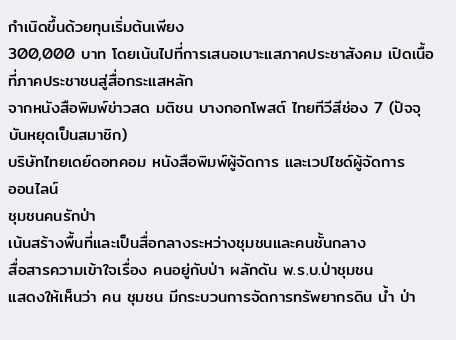กำเนิดขึ้นด้วยทุนเริ่มต้นเพียง
300,000 บาท โดยเน้นไปที่การเสนอเบาะแสภาคประชาสังคม เปิดเนื้อที่ภาคประชาชนสู่สื่อกระแสหลัก
จากหนังสือพิมพ์ข่าวสด มติชน บางกอกโพสต์ ไทยทีวีสีช่อง 7 (ปัจจุบันหยุดเป็นสมาชิก)
บริษัทไทยเดย์ดอทคอม หนังสือพิมพ์ผู้จัดการ และเวปไซด์ผู้จัดการ
ออนไลน์
ชุมชนคนรักป่า
เน้นสร้างพื้นที่และเป็นสื่อกลางระหว่างชุมชนและคนชั้นกลาง
สื่อสารความเข้าใจเรื่อง คนอยู่กับป่า ผลักดัน พ.ร.บ.ป่าชุมชน
แสดงให้เห็นว่า คน ชุมชน มีกระบวนการจัดการทรัพยากรดิน น้ำ ป่า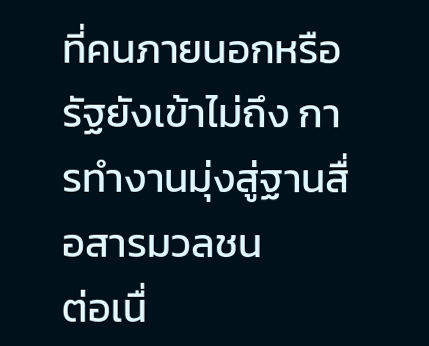ที่คนภายนอกหรือรัฐยังเข้าไม่ถึง การทำงานมุ่งสู่ฐานสื่อสารมวลชน
ต่อเนื่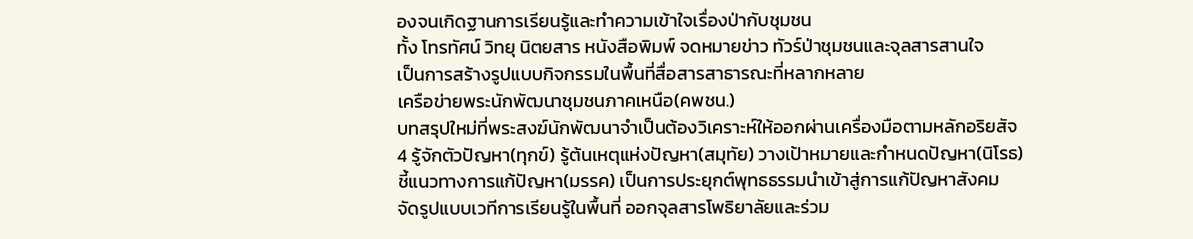องจนเกิดฐานการเรียนรู้และทำความเข้าใจเรื่องป่ากับชุมชน
ทั้ง โทรทัศน์ วิทยุ นิตยสาร หนังสือพิมพ์ จดหมายข่าว ทัวร์ป่าชุมชนและจุลสารสานใจ
เป็นการสร้างรูปแบบกิจกรรมในพื้นที่สื่อสารสาธารณะที่หลากหลาย
เครือข่ายพระนักพัฒนาชุมชนภาคเหนือ(คพชน.)
บทสรุปใหม่ที่พระสงฆ์นักพัฒนาจำเป็นต้องวิเคราะห์ให้ออกผ่านเครื่องมือตามหลักอริยสัจ
4 รู้จักตัวปัญหา(ทุกข์) รู้ต้นเหตุแห่งปัญหา(สมุทัย) วางเป้าหมายและกำหนดปัญหา(นิโรธ)
ชี้แนวทางการแก้ปัญหา(มรรค) เป็นการประยุกต์พุทธธรรมนำเข้าสู่การแก้ปัญหาสังคม
จัดรูปแบบเวทีการเรียนรู้ในพื้นที่ ออกจุลสารโพธิยาลัยและร่วม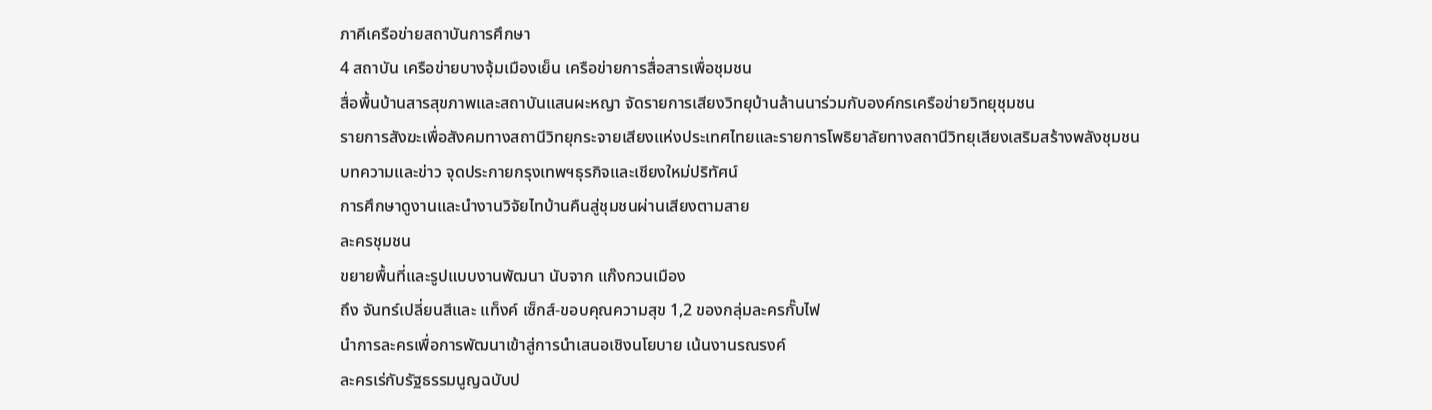ภาคีเครือข่ายสถาบันการศึกษา
4 สถาบัน เครือข่ายบางจุ้มเมืองเย็น เครือข่ายการสื่อสารเพื่อชุมชน
สื่อพื้นบ้านสารสุขภาพและสถาบันแสนผะหญา จัดรายการเสียงวิทยุบ้านล้านนาร่วมกับองค์กรเครือข่ายวิทยุชุมชน
รายการสังฆะเพื่อสังคมทางสถานีวิทยุกระจายเสียงแห่งประเทศไทยและรายการโพธิยาลัยทางสถานีวิทยุเสียงเสริมสร้างพลังชุมชน
บทความและข่าว จุดประกายกรุงเทพฯธุรกิจและเชียงใหม่ปริทัศน์
การศึกษาดูงานและนำงานวิจัยไทบ้านคืนสู่ชุมชนผ่านเสียงตามสาย
ละครชุมชน
ขยายพื้นที่และรูปแบบงานพัฒนา นับจาก แก๊งกวนเมือง
ถึง จันทร์เปลี่ยนสีและ แท็งค์ เซ็กส์-ขอบคุณความสุข 1,2 ของกลุ่มละครกั๊บไฟ
นำการละครเพื่อการพัฒนาเข้าสู่การนำเสนอเชิงนโยบาย เน้นงานรณรงค์
ละครเร่กับรัฐธรรมนูญฉบับป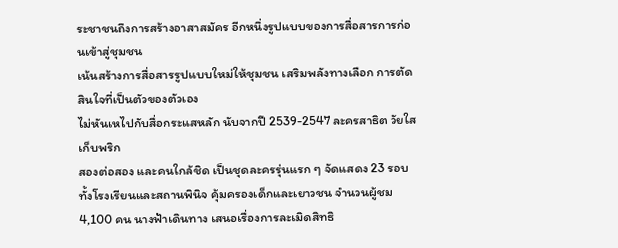ระชาชนถึงการสร้างอาสาสมัคร อีกหนึ่งรูปแบบของการสื่อสารการก่อนเข้าสู่ชุมชน
เน้นสร้างการสื่อสารรูปแบบใหม่ให้ชุมชน เสริมพลังทางเลือก การตัดสินใจที่เป็นตัวของตัวเอง
ไม่หันเหไปกับสื่อกระแสหลัก นับจากปี 2539-2547 ละครสาธิต วัยใสเก็บพริก
สองต่อสอง และคนใกล้ชิด เป็นชุดละครรุ่นแรก ๆ จัดแสดง 23 รอบ
ทั้งโรงเรียนและสถานพินิจ คุ้มครองเด็กและเยาวชน จำนวนผู้ชม
4,100 คน นางฟ้าเดินทาง เสนอเรื่องการละเมิดสิทธิ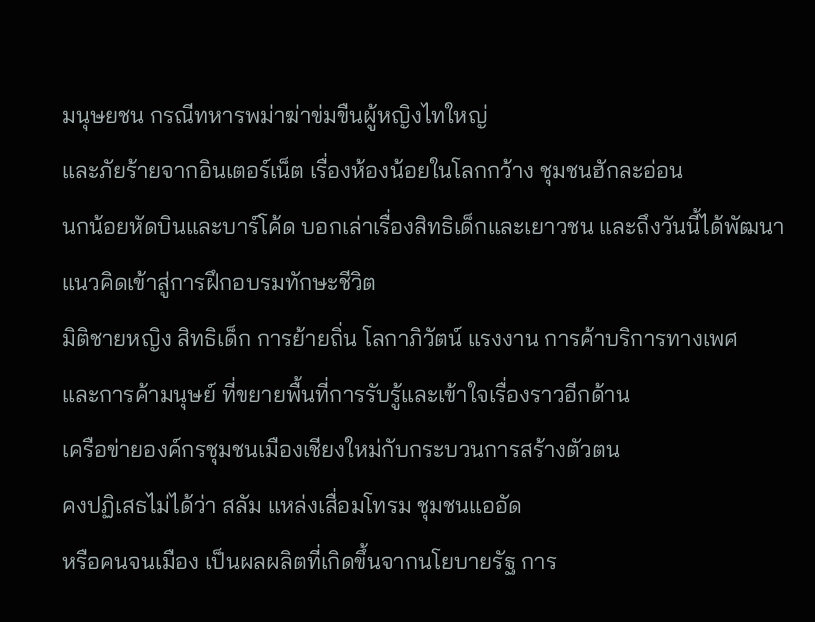มนุษยชน กรณีทหารพม่าฆ่าข่มขืนผู้หญิงไทใหญ่
และภัยร้ายจากอินเตอร์เน็ต เรื่องห้องน้อยในโลกกว้าง ชุมชนฮักละอ่อน
นกน้อยหัดบินและบาร์โค้ด บอกเล่าเรื่องสิทธิเด็กและเยาวชน และถึงวันนี้ได้พัฒนาแนวคิดเข้าสู่การฝึกอบรมทักษะชีวิต
มิติชายหญิง สิทธิเด็ก การย้ายถิ่น โลกาภิวัตน์ แรงงาน การค้าบริการทางเพศ
และการค้ามนุษย์ ที่ขยายพื้นที่การรับรู้และเข้าใจเรื่องราวอีกด้าน
เครือข่ายองค์กรชุมชนเมืองเชียงใหม่กับกระบวนการสร้างตัวตน
คงปฏิเสธไม่ได้ว่า สลัม แหล่งเสื่อมโทรม ชุมชนแออัด
หรือคนจนเมือง เป็นผลผลิตที่เกิดขึ้นจากนโยบายรัฐ การ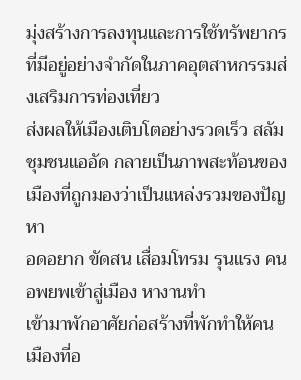มุ่งสร้างการลงทุนและการใช้ทรัพยากรที่มีอยู่อย่างจำกัดในภาคอุตสาหกรรมส่งเสริมการท่องเที่ยว
ส่งผลให้เมืองเติบโตอย่างรวดเร็ว สลัม ชุมชนแออัด กลายเป็นภาพสะท้อนของเมืองที่ถูกมองว่าเป็นแหล่งรวมของปัญหา
อดอยาก ขัดสน เสื่อมโทรม รุนแรง คน อพยพเข้าสู่เมือง หางานทำ
เข้ามาพักอาศัยก่อสร้างที่พักทำให้คนเมืองที่อ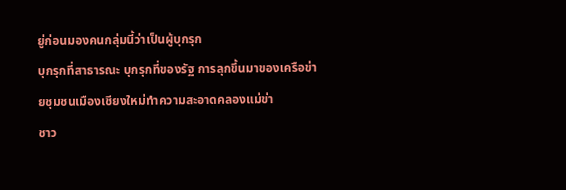ยู่ก่อนมองคนกลุ่มนี้ว่าเป็นผู้บุกรุก
บุกรุกที่สาธารณะ บุกรุกที่ของรัฐ การลุกขึ้นมาของเครือข่ายชุมชนเมืองเชียงใหม่ทำความสะอาดคลองแม่ข่า
ชาว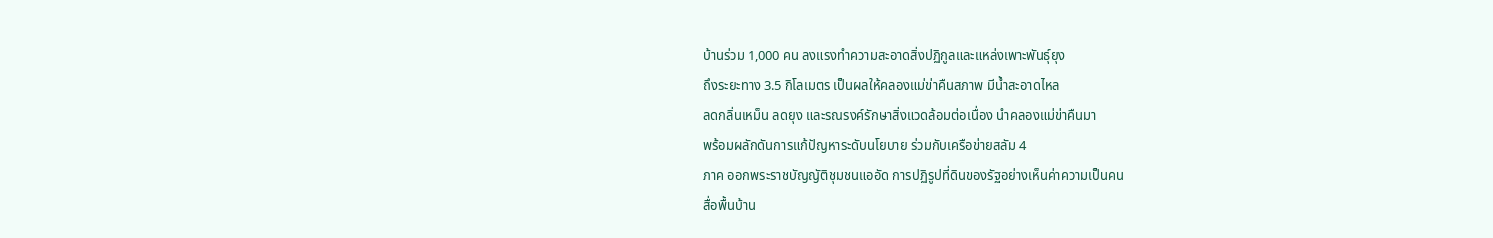บ้านร่วม 1,000 คน ลงแรงทำความสะอาดสิ่งปฏิกูลและแหล่งเพาะพันธุ์ยุง
ถึงระยะทาง 3.5 กิโลเมตร เป็นผลให้คลองแม่ข่าคืนสภาพ มีน้ำสะอาดไหล
ลดกลิ่นเหม็น ลดยุง และรณรงค์รักษาสิ่งแวดล้อมต่อเนื่อง นำคลองแม่ข่าคืนมา
พร้อมผลักดันการแก้ปัญหาระดับนโยบาย ร่วมกับเครือข่ายสลัม 4
ภาค ออกพระราชบัญญัติชุมชนแออัด การปฏิรูปที่ดินของรัฐอย่างเห็นค่าความเป็นคน
สื่อพื้นบ้าน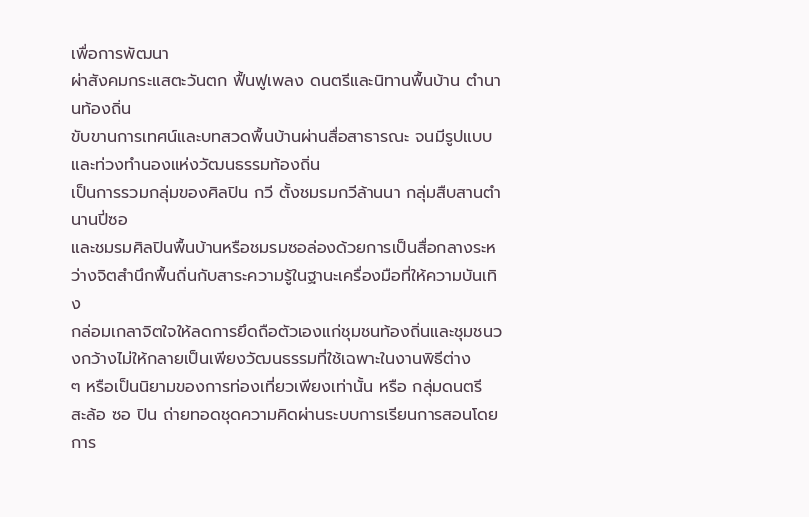เพื่อการพัฒนา
ผ่าสังคมกระแสตะวันตก ฟื้นฟูเพลง ดนตรีและนิทานพื้นบ้าน ตำนานท้องถิ่น
ขับขานการเทศน์และบทสวดพื้นบ้านผ่านสื่อสาธารณะ จนมีรูปแบบและท่วงทำนองแห่งวัฒนธรรมท้องถิ่น
เป็นการรวมกลุ่มของศิลปิน กวี ตั้งชมรมกวีล้านนา กลุ่มสืบสานตำนานปี่ซอ
และชมรมศิลปินพื้นบ้านหรือชมรมซอล่องด้วยการเป็นสื่อกลางระหว่างจิตสำนึกพื้นถิ่นกับสาระความรู้ในฐานะเครื่องมือที่ให้ความบันเทิง
กล่อมเกลาจิตใจให้ลดการยึดถือตัวเองแก่ชุมชนท้องถิ่นและชุมชนวงกว้างไม่ให้กลายเป็นเพียงวัฒนธรรมที่ใช้เฉพาะในงานพิธีต่าง
ๆ หรือเป็นนิยามของการท่องเที่ยวเพียงเท่านั้น หรือ กลุ่มดนตรี
สะล้อ ซอ ปิน ถ่ายทอดชุดความคิดผ่านระบบการเรียนการสอนโดยการ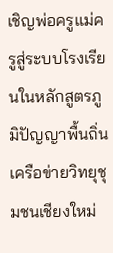เชิญพ่อครูแม่ครูสู่ระบบโรงเรียนในหลักสูตรภูมิปัญญาพื้นถิ่น
เครือข่ายวิทยุชุมชนเชียงใหม่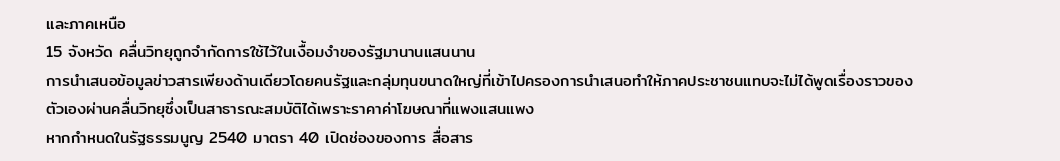และภาคเหนือ
15 จังหวัด คลื่นวิทยุถูกจำกัดการใช้ไว้ในเงื้อมงำของรัฐมานานแสนนาน
การนำเสนอข้อมูลข่าวสารเพียงด้านเดียวโดยคนรัฐและกลุ่มทุนขนาดใหญ่ที่เข้าไปครองการนำเสนอทำให้ภาคประชาชนแทบจะไม่ได้พูดเรื่องราวของตัวเองผ่านคลื่นวิทยุซึ่งเป็นสาธารณะสมบัติได้เพราะราคาค่าโฆษณาที่แพงแสนแพง
หากกำหนดในรัฐธรรมนูญ 2540 มาตรา 40 เปิดช่องของการ สื่อสาร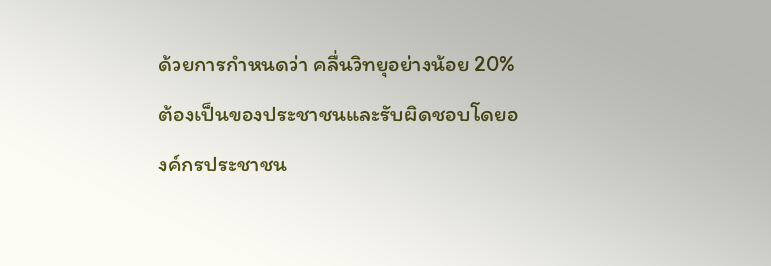ด้วยการกำหนดว่า คลื่นวิทยุอย่างน้อย 20% ต้องเป็นของประชาชนและรับผิดชอบโดยองค์กรประชาชน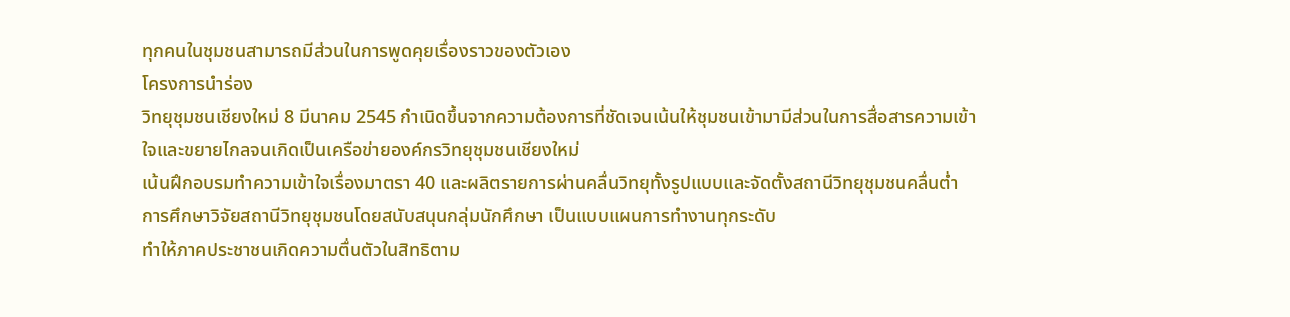ทุกคนในชุมชนสามารถมีส่วนในการพูดคุยเรื่องราวของตัวเอง
โครงการนำร่อง
วิทยุชุมชนเชียงใหม่ 8 มีนาคม 2545 กำเนิดขึ้นจากความต้องการที่ชัดเจนเน้นให้ชุมชนเข้ามามีส่วนในการสื่อสารความเข้าใจและขยายไกลจนเกิดเป็นเครือข่ายองค์กรวิทยุชุมชนเชียงใหม่
เน้นฝึกอบรมทำความเข้าใจเรื่องมาตรา 40 และผลิตรายการผ่านคลื่นวิทยุทั้งรูปแบบและจัดตั้งสถานีวิทยุชุมชนคลื่นต่ำ
การศึกษาวิจัยสถานีวิทยุชุมชนโดยสนับสนุนกลุ่มนักศึกษา เป็นแบบแผนการทำงานทุกระดับ
ทำให้ภาคประชาชนเกิดความตื่นตัวในสิทธิตาม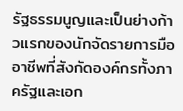รัฐธรรมนูญและเป็นย่างก้าวแรกของนักจัดรายการมืออาชีพที่สังกัดองค์กรทั้งภาครัฐและเอก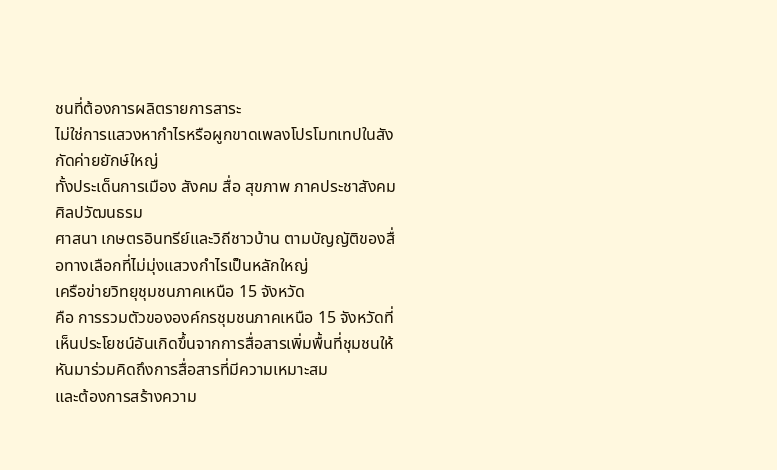ชนที่ต้องการผลิตรายการสาระ
ไม่ใช่การแสวงหากำไรหรือผูกขาดเพลงโปรโมทเทปในสังกัดค่ายยักษ์ใหญ่
ทั้งประเด็นการเมือง สังคม สื่อ สุขภาพ ภาคประชาสังคม ศิลปวัฒนธรม
ศาสนา เกษตรอินทรีย์และวิถีชาวบ้าน ตามบัญญัติของสื่อทางเลือกที่ไม่มุ่งแสวงกำไรเป็นหลักใหญ่
เครือข่ายวิทยุชุมชนภาคเหนือ 15 จังหวัด
คือ การรวมตัวขององค์กรชุมชนภาคเหนือ 15 จังหวัดที่เห็นประโยชน์อันเกิดขึ้นจากการสื่อสารเพิ่มพื้นที่ชุมชนให้หันมาร่วมคิดถึงการสื่อสารที่มีความเหมาะสม
และต้องการสร้างความ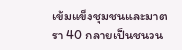เข้มแข็งชุมชนและมาตรา 40 กลายเป็นชนวน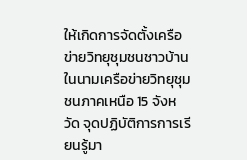ให้เกิดการจัดตั้งเครือข่ายวิทยุชุมชนชาวบ้าน
ในนามเครือข่ายวิทยุชุมชนภาคเหนือ 15 จังหวัด จุดปฏิบัติการการเรียนรู้มา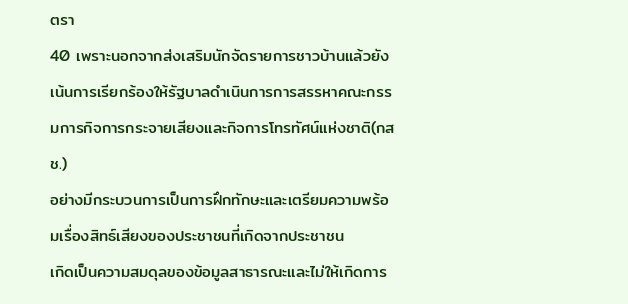ตรา
40 เพราะนอกจากส่งเสริมนักจัดรายการชาวบ้านแล้วยังเน้นการเรียกร้องให้รัฐบาลดำเนินการการสรรหาคณะกรรมการกิจการกระจายเสียงและกิจการโทรทัศน์แห่งชาติ(กสช.)
อย่างมีกระบวนการเป็นการฝึกทักษะและเตรียมความพร้อมเรื่องสิทธ์เสียงของประชาชนที่เกิดจากประชาชน
เกิดเป็นความสมดุลของข้อมูลสาธารณะและไม่ให้เกิดการ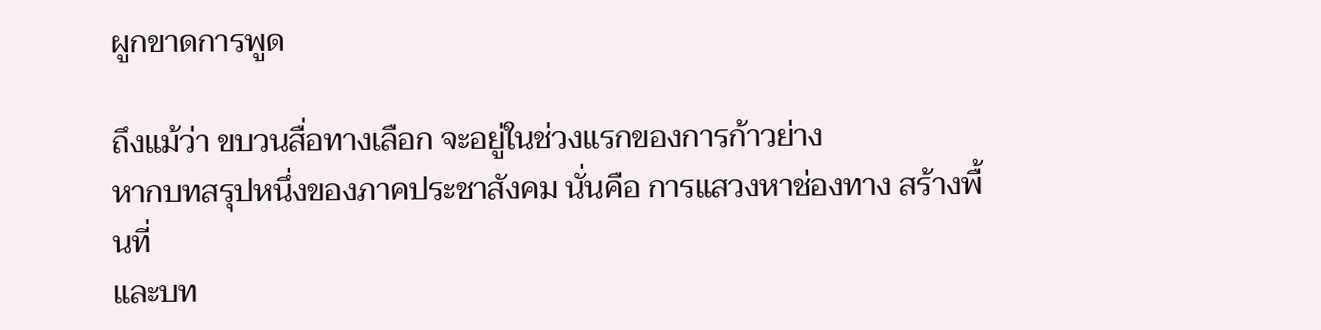ผูกขาดการพูด

ถึงแม้ว่า ขบวนสื่อทางเลือก จะอยู่ในช่วงแรกของการก้าวย่าง
หากบทสรุปหนึ่งของภาคประชาสังคม นั่นคือ การแสวงหาช่องทาง สร้างพื้นที่
และบท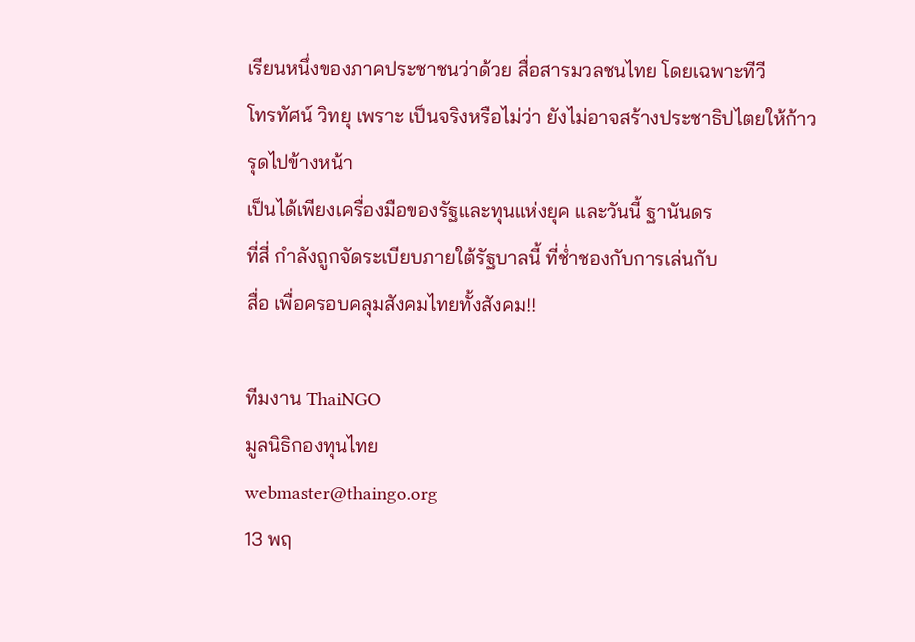เรียนหนึ่งของภาคประชาชนว่าด้วย สื่อสารมวลชนไทย โดยเฉพาะทีวี
โทรทัศน์ วิทยุ เพราะ เป็นจริงหรือไม่ว่า ยังไม่อาจสร้างประชาธิปไตยให้ก้าวรุดไปข้างหน้า
เป็นได้เพียงเครื่องมือของรัฐและทุนแห่งยุค และวันนี้ ฐานันดร
ที่สี่ กำลังถูกจัดระเบียบภายใต้รัฐบาลนี้ ที่ช่ำชองกับการเล่นกับ
สื่อ เพื่อครอบคลุมสังคมไทยทั้งสังคม!!

ทีมงาน ThaiNGO
มูลนิธิกองทุนไทย
webmaster@thaingo.org
13 พฤ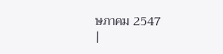ษภาคม 2547
|